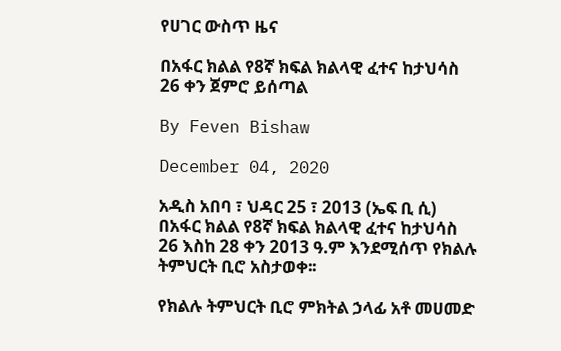የሀገር ውስጥ ዜና

በአፋር ክልል የ8ኛ ክፍል ክልላዊ ፈተና ከታህሳስ 26 ቀን ጀምሮ ይሰጣል

By Feven Bishaw

December 04, 2020

አዲስ አበባ ፣ ህዳር 25 ፣ 2013 (ኤፍ ቢ ሲ) በአፋር ክልል የ8ኛ ክፍል ክልላዊ ፈተና ከታህሳስ 26 እስከ 28 ቀን 2013 ዓ.ም እንደሚሰጥ የክልሉ ትምህርት ቢሮ አስታወቀ፡፡

የክልሉ ትምህርት ቢሮ ምክትል ኃላፊ አቶ መሀመድ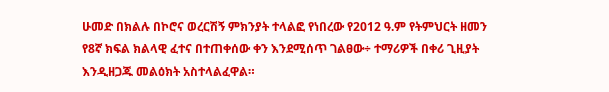ሁመድ በክልሉ በኮሮና ወረርሽኝ ምክንያት ተላልፎ የነበረው የ2012 ዓ.ም የትምህርት ዘመን የ8ኛ ክፍል ክልላዊ ፈተና በተጠቀሰው ቀን እንደሚሰጥ ገልፀው÷ ተማሪዎች በቀሪ ጊዚያት እንዲዘጋጁ መልዕክት አስተላልፈዋል።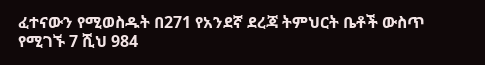ፈተናውን የሚወስዱት በ271 የአንደኛ ደረጃ ትምህርት ቤቶች ውስጥ የሚገኙ 7 ሺህ 984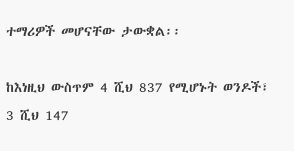ተማሪዎች መሆናቸው ታውቋል፡፡

ከእነዚህ ውስጥም 4 ሺህ 837 የሚሆኑት ወንዶች፣ 3 ሺህ 147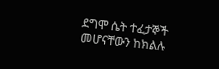ደግሞ ሴት ተፈታኞች መሆናቸውን ከክልሉ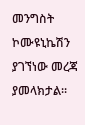መንግስት ኮሙዩኒኬሽን ያገኘነው መረጃ ያመላክታል፡፡